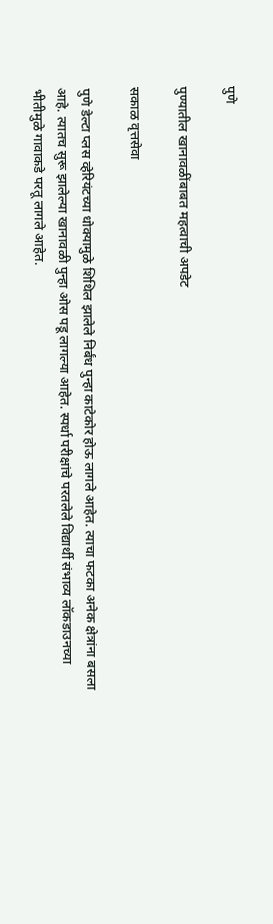पुणे

पुण्यातील खानावळींबाबत महत्वाची अपडेट

सकाळ वृत्तसेवा

पुणे डेल्टा प्लस व्हेरियंटच्या धोक्यामुळे शिथिल झालेले निर्बंध पुन्हा काटेकोर होऊ लागले आहेत. त्याचा फटका अनेक क्षेत्रांना बसला आहे. त्यातच सुरू झालेल्या खानावळी पुन्हा ओस पडू लागल्या आहेत. स्पर्धा परीक्षांचे परतलेले विद्यार्थी संभाव्य लॉकडाउनच्या भीतीमुळे गावाकडे परतू लागले आहेत.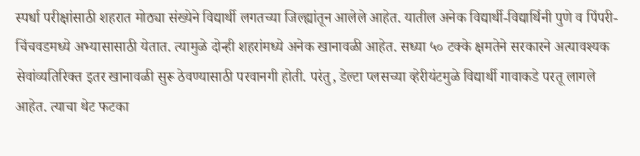स्पर्धा परीक्षांसाठी शहरात मोठ्या संख्येने विद्यार्थी लगतच्या जिल्ह्यांतून आलेले आहेत. यातील अनेक विद्यार्थी-विद्यार्थिनी पुणे व पिंपरी-चिंचवडमध्ये अभ्यासासाठी येतात. त्यामुळे दोन्ही शहरांमध्ये अनेक खानावळी आहेत. सध्या ५० टक्के क्षमतेने सरकारने अत्यावश्यक सेवांव्यतिरिक्त इतर खानावळी सुरू ठेवण्यासाठी परवानगी होती. परंतु, डेल्टा प्लसच्या व्हेरीयंटमुळे विद्यार्थी गावाकडे परतू लागले आहेत. त्याचा थेट फटका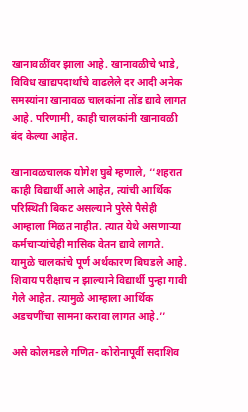खानावळींवर झाला आहे. खानावळीचे भाडे, विविध खाद्यपदार्थांचे वाढलेले दर आदी अनेक समस्यांना खानावळ चालकांना तोंड द्यावे लागत आहे. परिणामी, काही चालकांनी खानावळी बंद केल्या आहेत.

खानावळचालक योगेश घुबे म्हणाले, ‘‘शहरात काही विद्यार्थी आले आहेत, त्यांची आर्थिक परिस्थिती बिकट असल्याने पुरेसे पैसेही आम्हाला मिळत नाहीत. त्यात येथे असणाऱ्या कर्मचाऱ्यांचेही मासिक वेतन द्यावे लागते. यामुळे चालकांचे पूर्ण अर्थकारण बिघडले आहे. शिवाय परीक्षाच न झाल्याने विद्यार्थी पुन्हा गावी गेले आहेत. त्यामुळे आम्हाला आर्थिक अडचणींचा सामना करावा लागत आहे.’’

असे कोलमडले गणित- कोरोनापूर्वी सदाशिव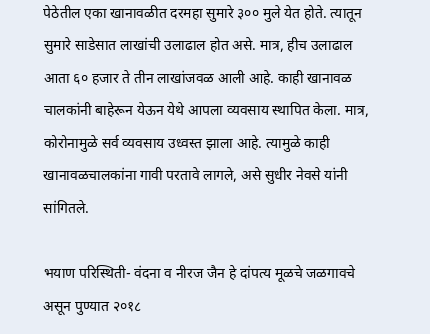पेठेतील एका खानावळीत दरमहा सुमारे ३०० मुले येत होते. त्यातून सुमारे साडेसात लाखांची उलाढाल होत असे. मात्र, हीच उलाढाल आता ६० हजार ते तीन लाखांजवळ आली आहे. काही खानावळ चालकांनी बाहेरून येऊन येथे आपला व्यवसाय स्थापित केला. मात्र, कोरोनामुळे सर्व व्यवसाय उध्वस्त झाला आहे. त्यामुळे काही खानावळचालकांना गावी परतावे लागले, असे सुधीर नेवसे यांनी सांगितले.

भयाण परिस्थिती- वंदना व नीरज जैन हे दांपत्य मूळचे जळगावचे असून पुण्यात २०१८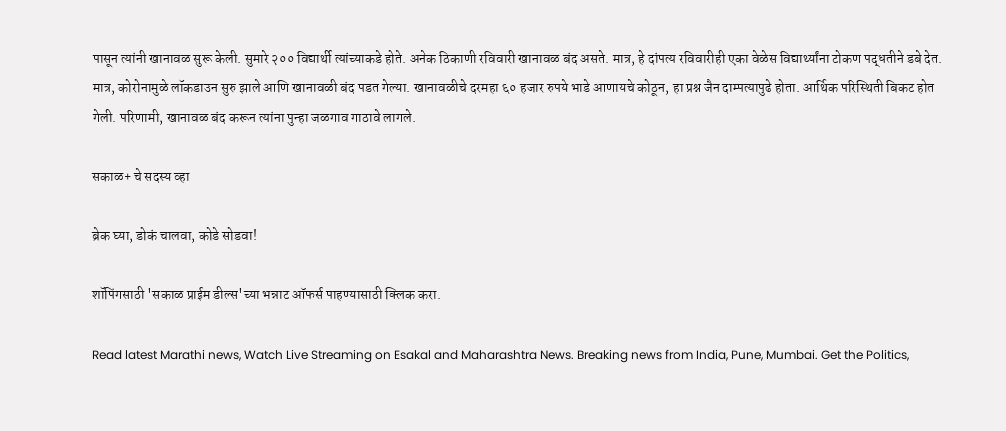पासून त्यांनी खानावळ सुरू केली. सुमारे २०० विद्यार्थी त्यांच्याकडे होते. अनेक ठिकाणी रविवारी खानावळ बंद असते. मात्र, हे दांपत्य रविवारीही एका वेळेस विद्यार्थ्यांना टोकण पद्धतीने डबे देत. मात्र, कोरोनामुळे लॉकडाउन सुरु झाले आणि खानावळी बंद पडत गेल्या. खानावळीचे दरमहा ६० हजार रुपये भाडे आणायचे कोठून, हा प्रश्न जैन दाम्पत्यापुढे होता. आर्थिक परिस्थिती बिकट होत गेली. परिणामी, खानावळ बंद करून त्यांना पुन्हा जळगाव गाठावे लागले.

सकाळ+ चे सदस्य व्हा

ब्रेक घ्या, डोकं चालवा, कोडे सोडवा!

शॉपिंगसाठी 'सकाळ प्राईम डील्स'च्या भन्नाट ऑफर्स पाहण्यासाठी क्लिक करा.

Read latest Marathi news, Watch Live Streaming on Esakal and Maharashtra News. Breaking news from India, Pune, Mumbai. Get the Politics,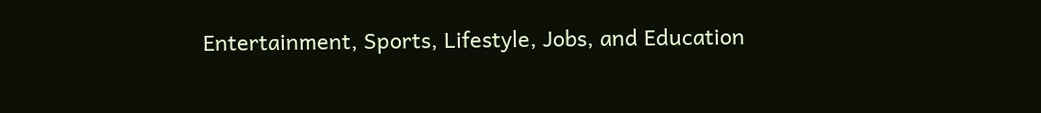Entertainment, Sports, Lifestyle, Jobs, and Education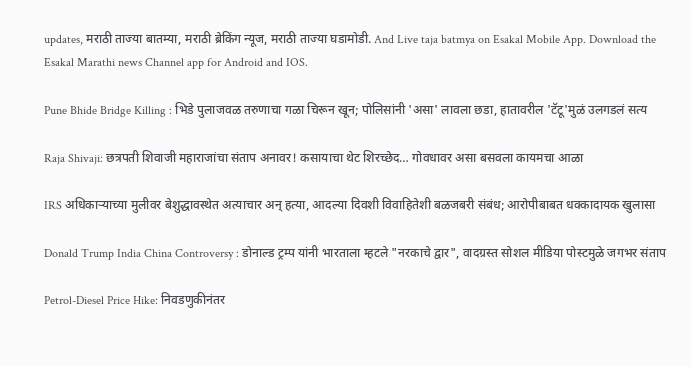updates, मराठी ताज्या बातम्या, मराठी ब्रेकिंग न्यूज, मराठी ताज्या घडामोडी. And Live taja batmya on Esakal Mobile App. Download the Esakal Marathi news Channel app for Android and IOS.

Pune Bhide Bridge Killing : भिडे पुलाजवळ तरुणाचा गळा चिरून खून; पोलिसांनी 'असा' लावला छडा, हातावरील 'टॅटू'मुळं उलगडलं सत्य

Raja Shivaji: छत्रपती शिवाजी महाराजांचा संताप अनावर! कसायाचा थेट शिरच्छेद… गोवधावर असा बसवला कायमचा आळा

IRS अधिकाऱ्याच्या मुलीवर बेशुद्धावस्थेत अत्याचार अन् हत्या, आदल्या दिवशी विवाहितेशी बळजबरी संबंध; आरोपीबाबत धक्कादायक खुलासा

Donald Trump India China Controversy : डोनाल्ड ट्रम्प यांनी भारताला म्हटले "नरकाचे द्वार", वादग्रस्त सोशल मीडिया पोस्टमुळे जगभर संताप

Petrol-Diesel Price Hike: निवडणुकीनंतर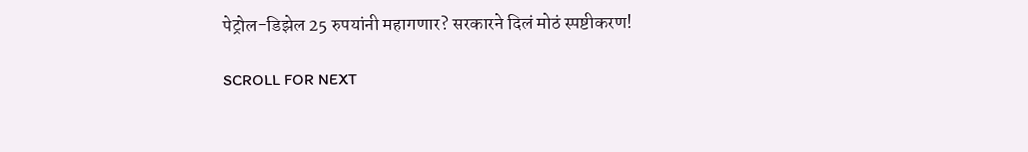पेट्रोल-डिझेल 25 रुपयांनी महागणार? सरकारने दिलं मोठं स्पष्टीकरण!

SCROLL FOR NEXT